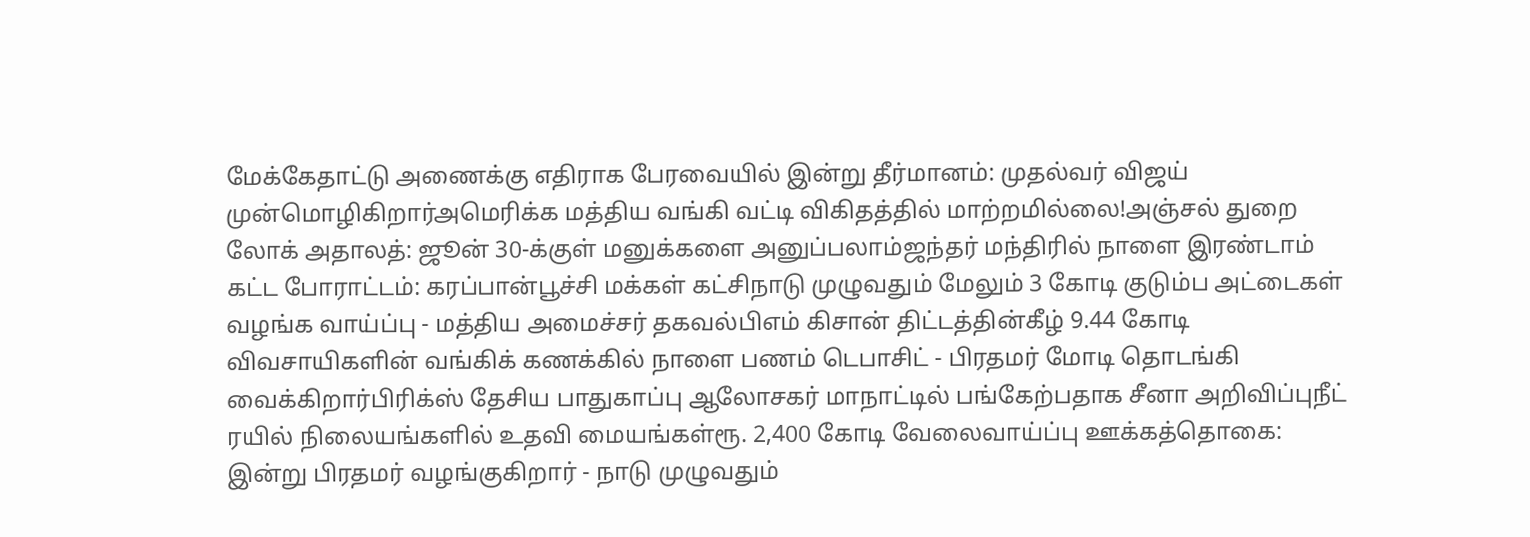மேக்கேதாட்டு அணைக்கு எதிராக பேரவையில் இன்று தீர்மானம்: முதல்வர் விஜய் முன்மொழிகிறார்அமெரிக்க மத்திய வங்கி வட்டி விகிதத்தில் மாற்றமில்லை!அஞ்சல் துறை லோக் அதாலத்: ஜூன் 30-க்குள் மனுக்களை அனுப்பலாம்ஜந்தர் மந்திரில் நாளை இரண்டாம் கட்ட போராட்டம்: கரப்பான்பூச்சி மக்கள் கட்சிநாடு முழுவதும் மேலும் 3 கோடி குடும்ப அட்டைகள் வழங்க வாய்ப்பு - மத்திய அமைச்சர் தகவல்பிஎம் கிசான் திட்டத்தின்கீழ் 9.44 கோடி விவசாயிகளின் வங்கிக் கணக்கில் நாளை பணம் டெபாசிட் - பிரதமர் மோடி தொடங்கி வைக்கிறார்பிரிக்ஸ் தேசிய பாதுகாப்பு ஆலோசகர் மாநாட்டில் பங்கேற்பதாக சீனா அறிவிப்புநீட் ரயில் நிலையங்களில் உதவி மையங்கள்ரூ. 2,400 கோடி வேலைவாய்ப்பு ஊக்கத்தொகை: இன்று பிரதமர் வழங்குகிறார் - நாடு முழுவதும்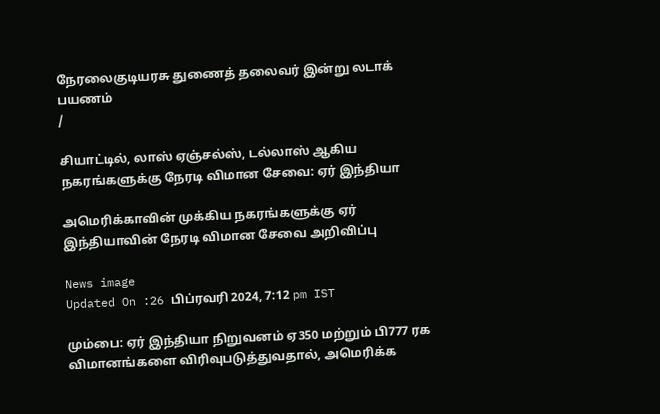நேரலைகுடியரசு துணைத் தலைவர் இன்று லடாக் பயணம்
/

சியாட்டில், லாஸ் ஏஞ்சல்ஸ், டல்லாஸ் ஆகிய நகரங்களுக்கு நேரடி விமான சேவை: ஏர் இந்தியா

அமெரிக்காவின் முக்கிய நகரங்களுக்கு ஏர் இந்தியாவின் நேரடி விமான சேவை அறிவிப்பு

News image
Updated On :26 பிப்ரவரி 2024, 7:12 pm IST

மும்பை: ஏர் இந்தியா நிறுவனம் ஏ350 மற்றும் பி777 ரக விமானங்களை விரிவுபடுத்துவதால், அமெரிக்க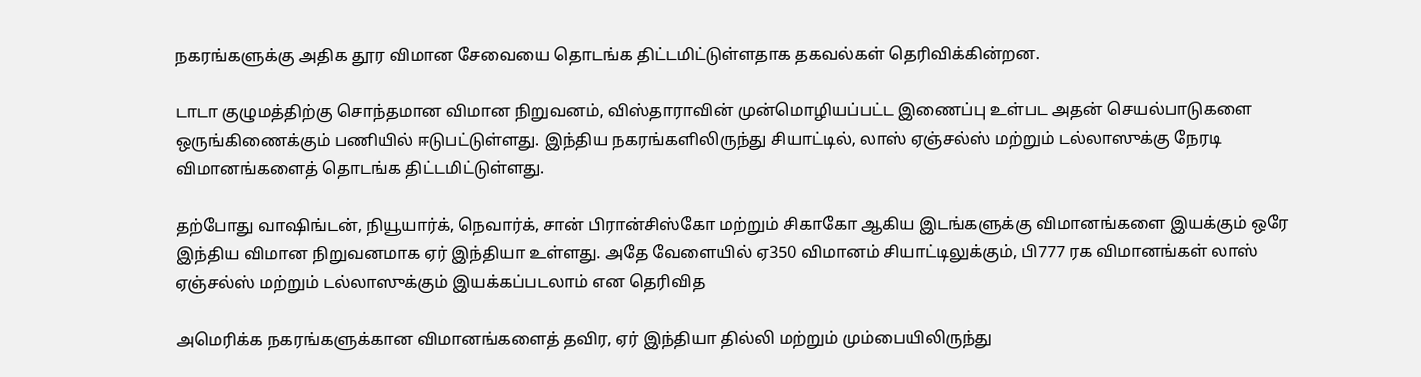நகரங்களுக்கு அதிக தூர விமான சேவையை தொடங்க திட்டமிட்டுள்ளதாக தகவல்கள் தெரிவிக்கின்றன.

டாடா குழுமத்திற்கு சொந்தமான விமான நிறுவனம், விஸ்தாராவின் முன்மொழியப்பட்ட இணைப்பு உள்பட அதன் செயல்பாடுகளை ஒருங்கிணைக்கும் பணியில் ஈடுபட்டுள்ளது. இந்திய நகரங்களிலிருந்து சியாட்டில், லாஸ் ஏஞ்சல்ஸ் மற்றும் டல்லாஸுக்கு நேரடி விமானங்களைத் தொடங்க திட்டமிட்டுள்ளது.

தற்போது வாஷிங்டன், நியூயார்க், நெவார்க், சான் பிரான்சிஸ்கோ மற்றும் சிகாகோ ஆகிய இடங்களுக்கு விமானங்களை இயக்கும் ஒரே இந்திய விமான நிறுவனமாக ஏர் இந்தியா உள்ளது. அதே வேளையில் ஏ350 விமானம் சியாட்டிலுக்கும், பி777 ரக விமானங்கள் லாஸ் ஏஞ்சல்ஸ் மற்றும் டல்லாஸுக்கும் இயக்கப்படலாம் என தெரிவித

அமெரிக்க நகரங்களுக்கான விமானங்களைத் தவிர, ஏர் இந்தியா தில்லி மற்றும் மும்பையிலிருந்து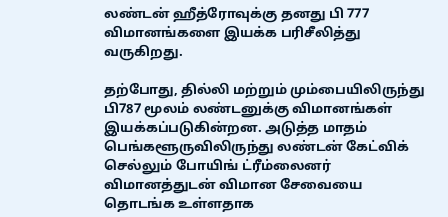லண்டன் ஹீத்ரோவுக்கு தனது பி 777 விமானங்களை இயக்க பரிசீலித்து வருகிறது.

தற்போது, தில்லி மற்றும் மும்பையிலிருந்து பி787 மூலம் லண்டனுக்கு விமானங்கள் இயக்கப்படுகின்றன. அடுத்த மாதம் பெங்களூருவிலிருந்து லண்டன் கேட்விக் செல்லும் போயிங் ட்ரீம்லைனர் விமானத்துடன் விமான சேவையை தொடங்க உள்ளதாக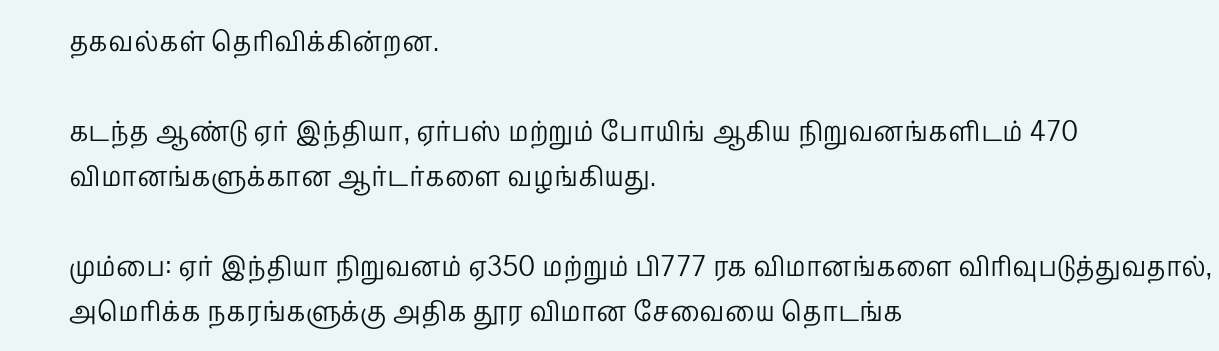தகவல்கள் தெரிவிக்கின்றன.

கடந்த ஆண்டு ஏர் இந்தியா, ஏர்பஸ் மற்றும் போயிங் ஆகிய நிறுவனங்களிடம் 470 விமானங்களுக்கான ஆர்டர்களை வழங்கியது.

மும்பை: ஏர் இந்தியா நிறுவனம் ஏ350 மற்றும் பி777 ரக விமானங்களை விரிவுபடுத்துவதால், அமெரிக்க நகரங்களுக்கு அதிக தூர விமான சேவையை தொடங்க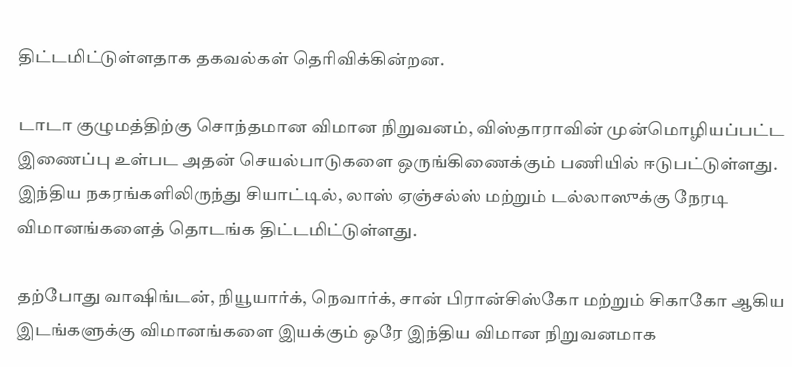திட்டமிட்டுள்ளதாக தகவல்கள் தெரிவிக்கின்றன.

டாடா குழுமத்திற்கு சொந்தமான விமான நிறுவனம், விஸ்தாராவின் முன்மொழியப்பட்ட இணைப்பு உள்பட அதன் செயல்பாடுகளை ஒருங்கிணைக்கும் பணியில் ஈடுபட்டுள்ளது. இந்திய நகரங்களிலிருந்து சியாட்டில், லாஸ் ஏஞ்சல்ஸ் மற்றும் டல்லாஸுக்கு நேரடி விமானங்களைத் தொடங்க திட்டமிட்டுள்ளது.

தற்போது வாஷிங்டன், நியூயார்க், நெவார்க், சான் பிரான்சிஸ்கோ மற்றும் சிகாகோ ஆகிய இடங்களுக்கு விமானங்களை இயக்கும் ஒரே இந்திய விமான நிறுவனமாக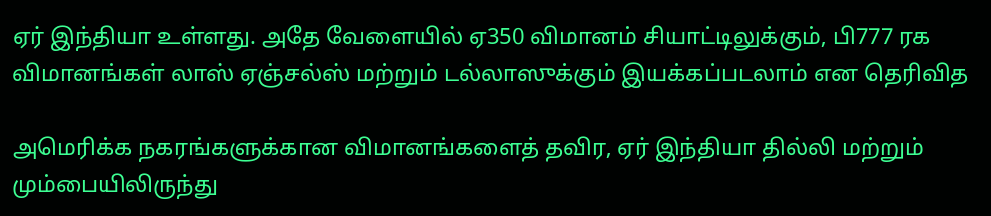ஏர் இந்தியா உள்ளது. அதே வேளையில் ஏ350 விமானம் சியாட்டிலுக்கும், பி777 ரக விமானங்கள் லாஸ் ஏஞ்சல்ஸ் மற்றும் டல்லாஸுக்கும் இயக்கப்படலாம் என தெரிவித

அமெரிக்க நகரங்களுக்கான விமானங்களைத் தவிர, ஏர் இந்தியா தில்லி மற்றும் மும்பையிலிருந்து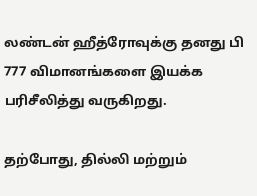லண்டன் ஹீத்ரோவுக்கு தனது பி 777 விமானங்களை இயக்க பரிசீலித்து வருகிறது.

தற்போது, தில்லி மற்றும்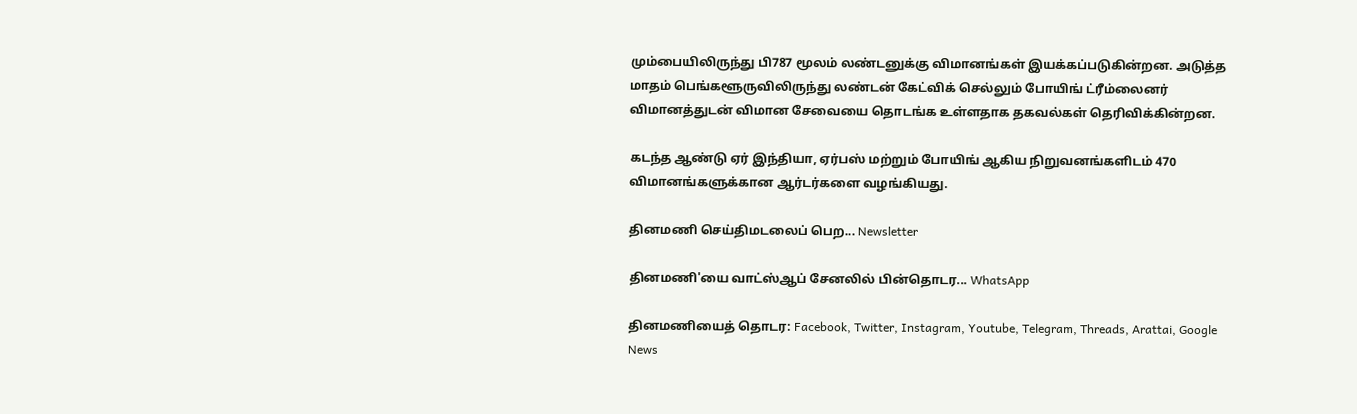மும்பையிலிருந்து பி787 மூலம் லண்டனுக்கு விமானங்கள் இயக்கப்படுகின்றன. அடுத்த மாதம் பெங்களூருவிலிருந்து லண்டன் கேட்விக் செல்லும் போயிங் ட்ரீம்லைனர் விமானத்துடன் விமான சேவையை தொடங்க உள்ளதாக தகவல்கள் தெரிவிக்கின்றன.

கடந்த ஆண்டு ஏர் இந்தியா, ஏர்பஸ் மற்றும் போயிங் ஆகிய நிறுவனங்களிடம் 470 விமானங்களுக்கான ஆர்டர்களை வழங்கியது.

தினமணி செய்திமடலைப் பெற... Newsletter

தினமணி'யை வாட்ஸ்ஆப் சேனலில் பின்தொடர... WhatsApp

தினமணியைத் தொடர: Facebook, Twitter, Instagram, Youtube, Telegram, Threads, Arattai, Google News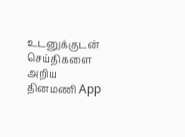உடனுக்குடன் செய்திகளை அறிய தினமணி App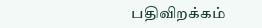பதிவிறக்கம்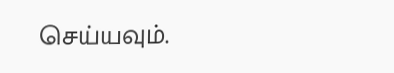செய்யவும்.